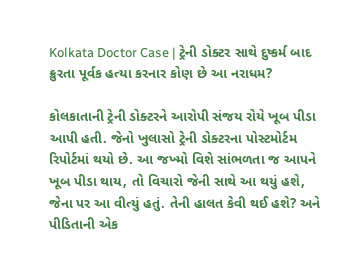Kolkata Doctor Case | ટ્રેની ડોક્ટર સાથે દુષ્કર્મ બાદ ક્રુરતા પૂર્વક હત્યા કરનાર કોણ છે આ નરાધમ?

કોલકાતાની ટ્રેની ડોક્ટરને આરોપી સંજય રોયે ખૂબ પીડા આપી હતી. જેનો ખુલાસો ટ્રેની ડોક્ટરના પોસ્ટમોર્ટમ રિપોર્ટમાં થયો છે. આ જખ્મો વિશે સાંભળતા જ આપને ખૂબ પીડા થાય, તો વિચારો જેની સાથે આ થયું હશે, જેના પર આ વીત્યું હતું. તેની હાલત કેવી થઈ હશે? અને પીડિતાની એક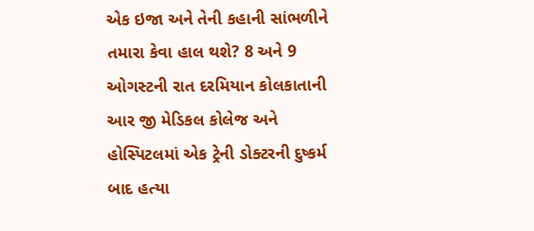એક ઇજા અને તેની કહાની સાંભળીને તમારા કેવા હાલ થશે? 8 અને 9 ઓગસ્ટની રાત દરમિયાન કોલકાતાની આર જી મેડિકલ કોલેજ અને હોસ્પિટલમાં એક ટ્રેની ડોક્ટરની દુષ્કર્મ બાદ હત્યા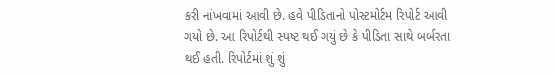કરી નાંખવામાં આવી છે. હવે પીડિતાનો પોસ્ટમોર્ટમ રિપોર્ટ આવી ગયો છે. આ રિપોર્ટથી સ્પષ્ટ થઈ ગયું છે કે પીડિતા સાથે બર્બરતા થઈ હતી. રિપોર્ટમાં શું શું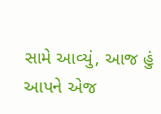સામે આવ્યું, આજ હું આપને એજ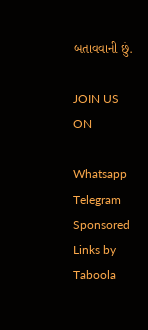બતાવવાની છું.

JOIN US ON

Whatsapp
Telegram
Sponsored Links by Taboola